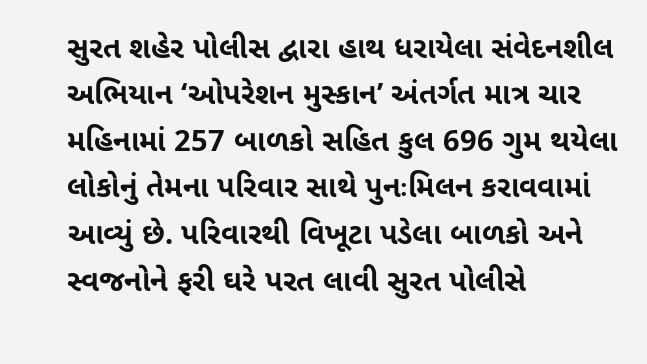સુરત શહેર પોલીસ દ્વારા હાથ ધરાયેલા સંવેદનશીલ અભિયાન ‘ઓપરેશન મુસ્કાન’ અંતર્ગત માત્ર ચાર મહિનામાં 257 બાળકો સહિત કુલ 696 ગુમ થયેલા લોકોનું તેમના પરિવાર સાથે પુનઃમિલન કરાવવામાં આવ્યું છે. પરિવારથી વિખૂટા પડેલા બાળકો અને સ્વજનોને ફરી ઘરે પરત લાવી સુરત પોલીસે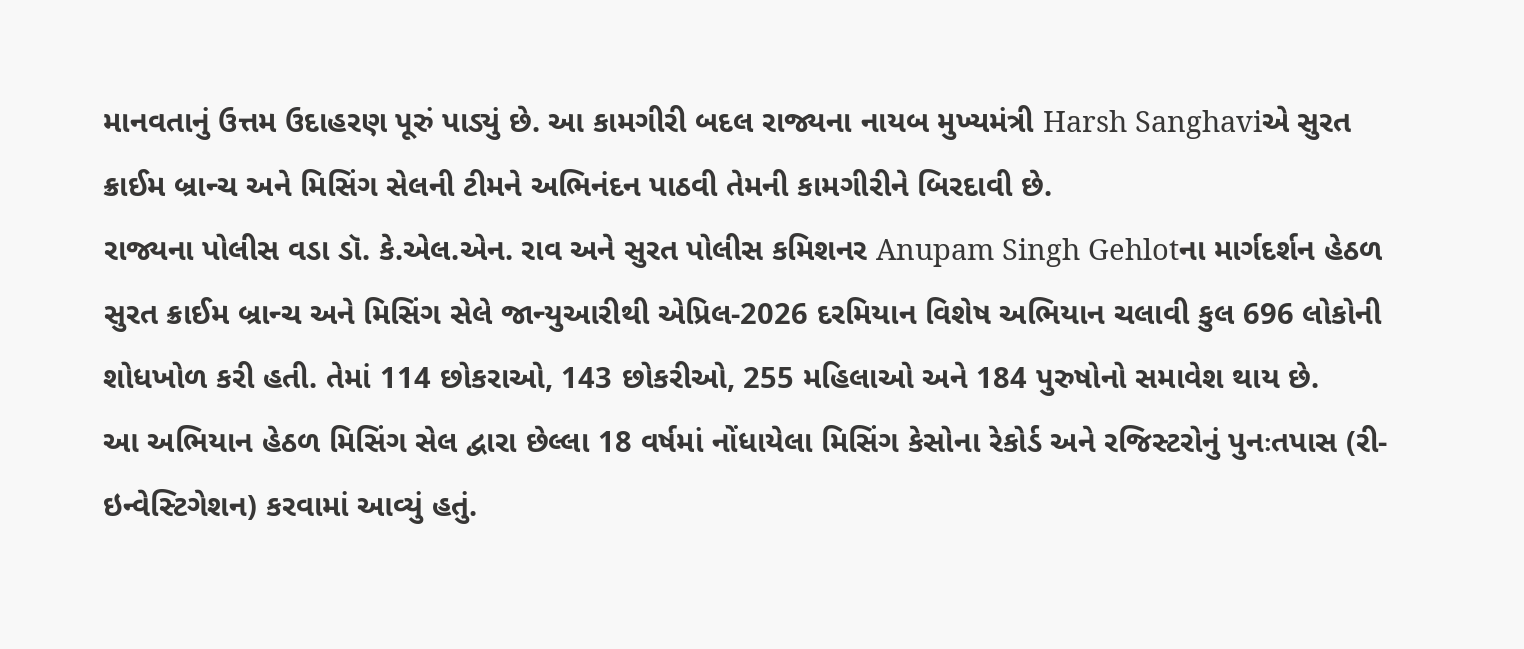માનવતાનું ઉત્તમ ઉદાહરણ પૂરું પાડ્યું છે. આ કામગીરી બદલ રાજ્યના નાયબ મુખ્યમંત્રી Harsh Sanghaviએ સુરત ક્રાઈમ બ્રાન્ચ અને મિસિંગ સેલની ટીમને અભિનંદન પાઠવી તેમની કામગીરીને બિરદાવી છે.
રાજ્યના પોલીસ વડા ડૉ. કે.એલ.એન. રાવ અને સુરત પોલીસ કમિશનર Anupam Singh Gehlotના માર્ગદર્શન હેઠળ સુરત ક્રાઈમ બ્રાન્ચ અને મિસિંગ સેલે જાન્યુઆરીથી એપ્રિલ-2026 દરમિયાન વિશેષ અભિયાન ચલાવી કુલ 696 લોકોની શોધખોળ કરી હતી. તેમાં 114 છોકરાઓ, 143 છોકરીઓ, 255 મહિલાઓ અને 184 પુરુષોનો સમાવેશ થાય છે.
આ અભિયાન હેઠળ મિસિંગ સેલ દ્વારા છેલ્લા 18 વર્ષમાં નોંધાયેલા મિસિંગ કેસોના રેકોર્ડ અને રજિસ્ટરોનું પુનઃતપાસ (રી-ઇન્વેસ્ટિગેશન) કરવામાં આવ્યું હતું.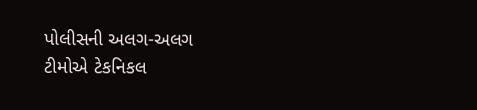પોલીસની અલગ-અલગ ટીમોએ ટેકનિકલ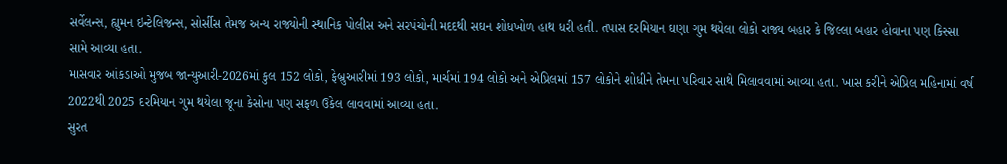સર્વેલન્સ, હ્યુમન ઇન્ટેલિજન્સ, સોર્સીસ તેમજ અન્ય રાજ્યોની સ્થાનિક પોલીસ અને સરપંચોની મદદથી સઘન શોધખોળ હાથ ધરી હતી. તપાસ દરમિયાન ઘણા ગુમ થયેલા લોકો રાજ્ય બહાર કે જિલ્લા બહાર હોવાના પણ કિસ્સા સામે આવ્યા હતા.
માસવાર આંકડાઓ મુજબ જાન્યુઆરી-2026માં કુલ 152 લોકો, ફેબ્રુઆરીમાં 193 લોકો, માર્ચમાં 194 લોકો અને એપ્રિલમાં 157 લોકોને શોધીને તેમના પરિવાર સાથે મિલાવવામાં આવ્યા હતા. ખાસ કરીને એપ્રિલ મહિનામાં વર્ષ 2022થી 2025 દરમિયાન ગુમ થયેલા જૂના કેસોના પણ સફળ ઉકેલ લાવવામાં આવ્યા હતા.
સુરત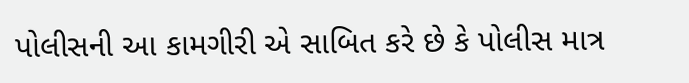પોલીસની આ કામગીરી એ સાબિત કરે છે કે પોલીસ માત્ર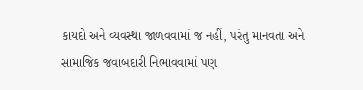કાયદો અને વ્યવસ્થા જાળવવામાં જ નહીં, પરંતુ માનવતા અને સામાજિક જવાબદારી નિભાવવામાં પણ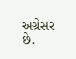અગ્રેસર છે.